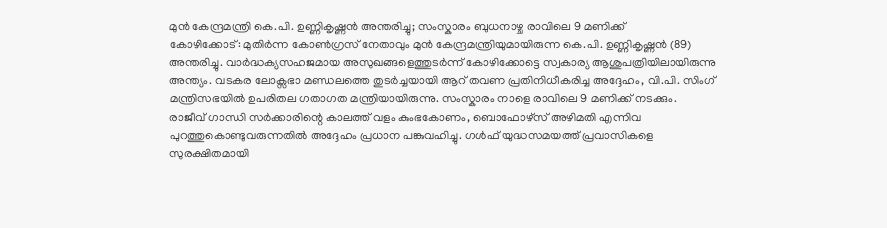മുൻ കേന്ദ്രമന്ത്രി കെ.പി. ഉണ്ണികൃഷ്ണൻ അന്തരിച്ചു; സംസ്കാരം ബുധനാഴ്ച രാവിലെ 9 മണിക്ക്
കോഴിക്കോട്: മുതിർന്ന കോൺഗ്രസ് നേതാവും മുൻ കേന്ദ്രമന്ത്രിയുമായിരുന്ന കെ.പി. ഉണ്ണികൃഷ്ണൻ (89) അന്തരിച്ചു. വാർദ്ധക്യസഹജമായ അസുഖങ്ങളെത്തുടർന്ന് കോഴിക്കോട്ടെ സ്വകാര്യ ആശുപത്രിയിലായിരുന്നു അന്ത്യം. വടകര ലോക്സഭാ മണ്ഡലത്തെ തുടർച്ചയായി ആറ് തവണ പ്രതിനിധീകരിച്ച അദ്ദേഹം, വി.പി. സിംഗ് മന്ത്രിസഭയിൽ ഉപരിതല ഗതാഗത മന്ത്രിയായിരുന്നു. സംസ്കാരം നാളെ രാവിലെ 9 മണിക്ക് നടക്കും.
രാജീവ് ഗാന്ധി സർക്കാരിന്റെ കാലത്ത് വളം കുംഭകോണം, ബൊഫോഴ്സ് അഴിമതി എന്നിവ പുറത്തുകൊണ്ടുവരുന്നതിൽ അദ്ദേഹം പ്രധാന പങ്കുവഹിച്ചു. ഗൾഫ് യുദ്ധസമയത്ത് പ്രവാസികളെ സുരക്ഷിതമായി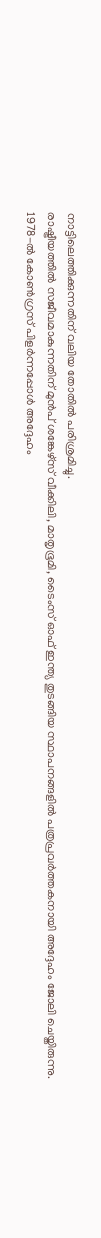നാട്ടിലെത്തിക്കുന്നതിന് വലിയ തോതിൽ പരിശ്രമിച്ചു.
രാഷ്ട്രീയത്തിൽ സജീവമാകുന്നതിന് മുൻപ് ശങ്കേഴ്സ് വീക്കിലി, മാതൃഭൂമി, ടൈംസ് ഓഫ് ഇന്ത്യ തുടങ്ങിയ സ്ഥാപനങ്ങളിൽ പത്രപ്രവർത്തകനായി അദ്ദേഹം ജോലി ചെയ്തിരുന്നു.
1978-ൽ കോൺഗ്രസ് പിളർന്നപ്പോൾ അദ്ദേഹം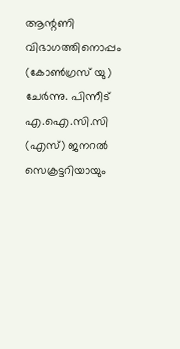ആന്റണി വിഭാഗത്തിനൊപ്പം (കോൺഗ്രസ് യു) ചേർന്നു. പിന്നീട് എ.ഐ.സി.സി (എസ്) ജനറൽ സെക്രട്ടറിയായും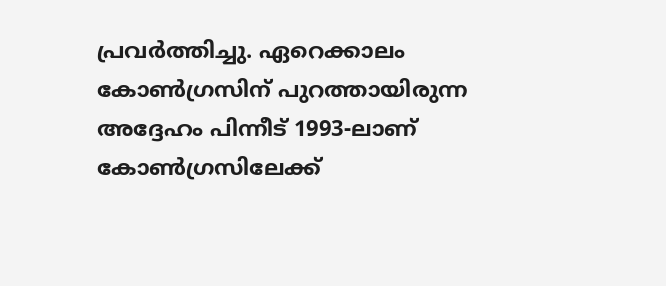പ്രവർത്തിച്ചു. ഏറെക്കാലം കോൺഗ്രസിന് പുറത്തായിരുന്ന അദ്ദേഹം പിന്നീട് 1993-ലാണ് കോൺഗ്രസിലേക്ക്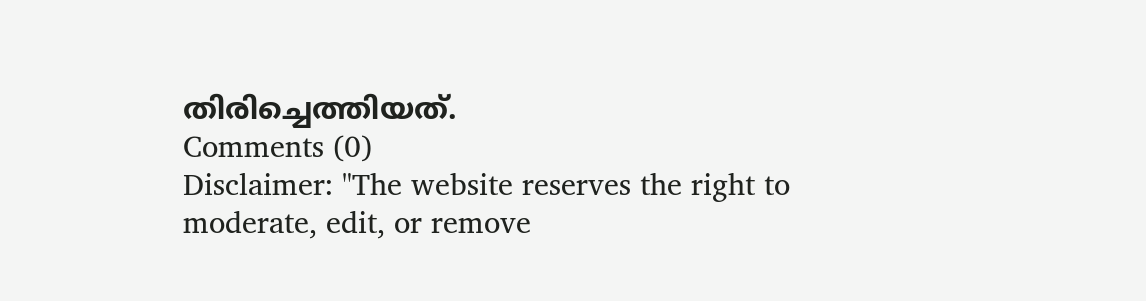തിരിച്ചെത്തിയത്.
Comments (0)
Disclaimer: "The website reserves the right to moderate, edit, or remove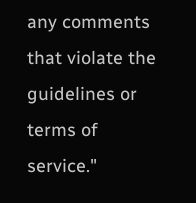any comments that violate the guidelines or terms of service."